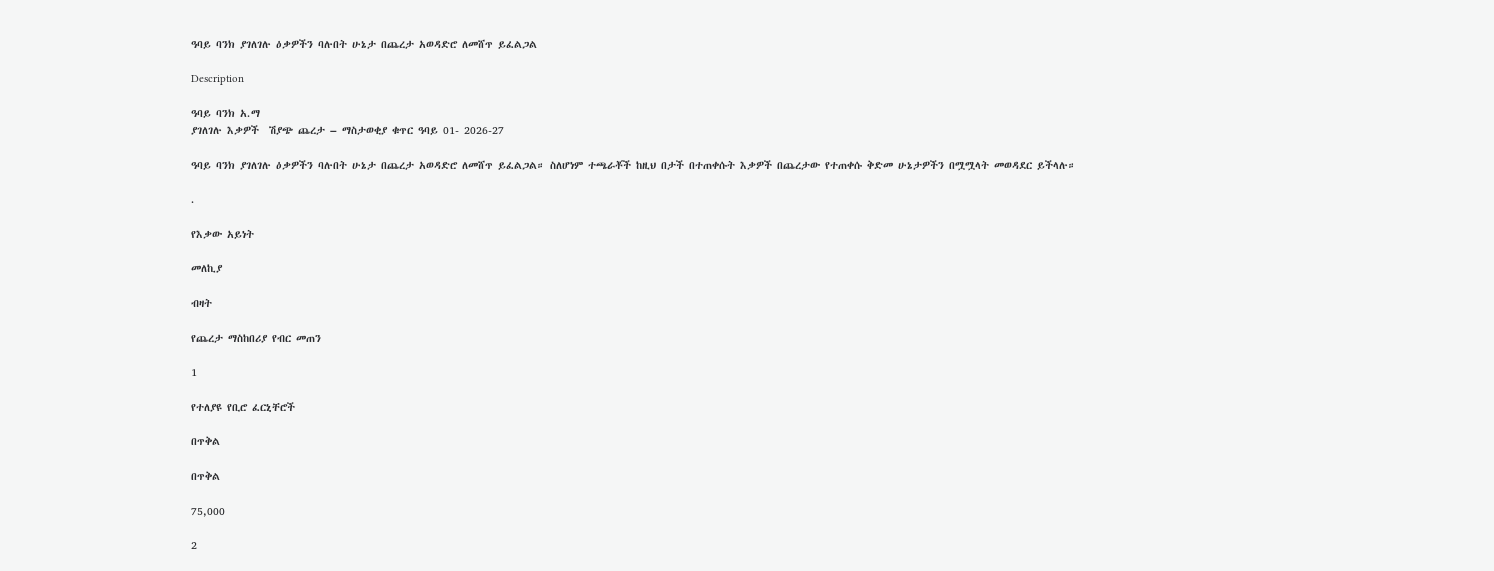ዓባይ ባንክ ያገለገሉ ዕቃዎችን ባሉበት ሁኔታ በጨረታ አወዳድሮ ለመሸጥ ይፈልጋል

Description

ዓባይ ባንክ አ.ማ
ያገለገሉ እቃዎች  ሽያጭ ጨረታ – ማስታወቂያ ቁጥር ዓባይ 01- 2026-27

ዓባይ ባንክ ያገለገሉ ዕቃዎችን ባሉበት ሁኔታ በጨረታ አወዳድሮ ለመሸጥ ይፈልጋል። ስለሆነም ተጫራቾች ከዚህ በታች በተጠቀሱት እቃዎች በጨረታው የተጠቀሱ ቅድመ ሁኔታዎችን በሟሟላት መወዳደር ይችላሉ።

.

የእቃው አይነት

መለኪያ

ብዛት

የጨረታ ማስከበሪያ የብር መጠን

1

የተለያዩ የቢሮ ፈርኒቸሮች

በጥቅል

በጥቅል

75,000

2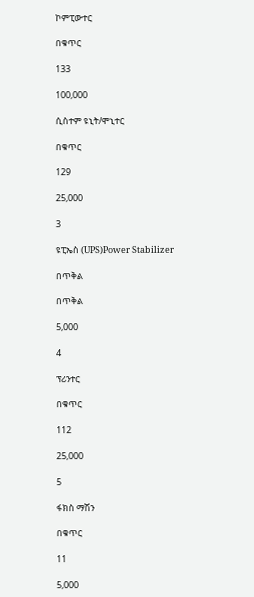ኮምፒውተር

በቁጥር

133

100,000

ሲስተም ዩኒት/ሞኒተር

በቁጥር

129

25,000

3

ዩፒኤስ (UPS)Power Stabilizer

በጥቅል

በጥቅል

5,000

4

ፕሪንተር

በቁጥር

112

25,000

5

ፋክስ ማሽን

በቁጥር

11

5,000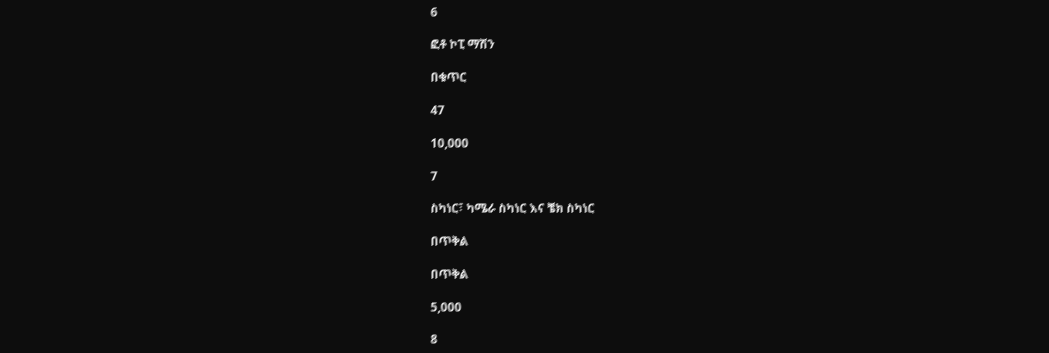6

ፎቶ ኮፒ ማሽን

በቁጥር

47

10,000

7

ስካነር፣ ካሜራ ስካነር እና ቼክ ስካነር

በጥቅል

በጥቅል

5,000

8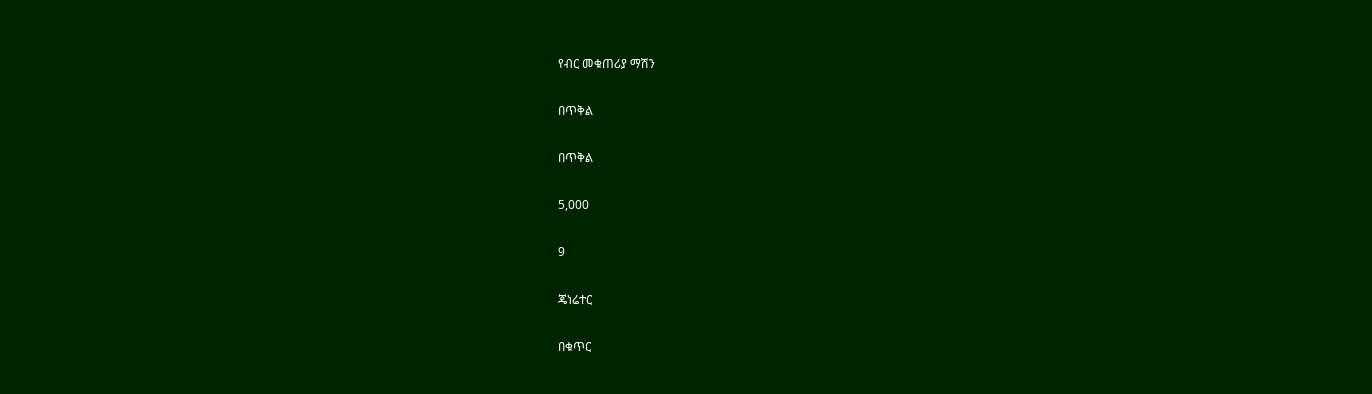የብር መቁጠሪያ ማሽን

በጥቅል

በጥቅል

5,000

9

ጄነሬተር

በቁጥር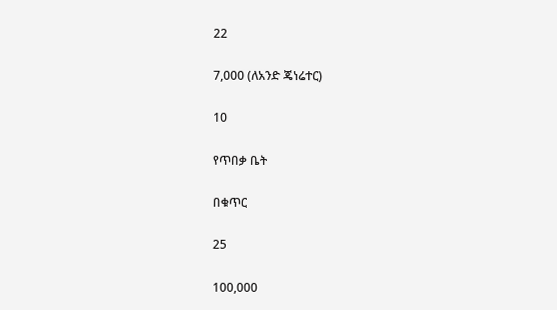22

7,000 (ለአንድ ጄነሬተር)

10

የጥበቃ ቤት

በቁጥር

25

100,000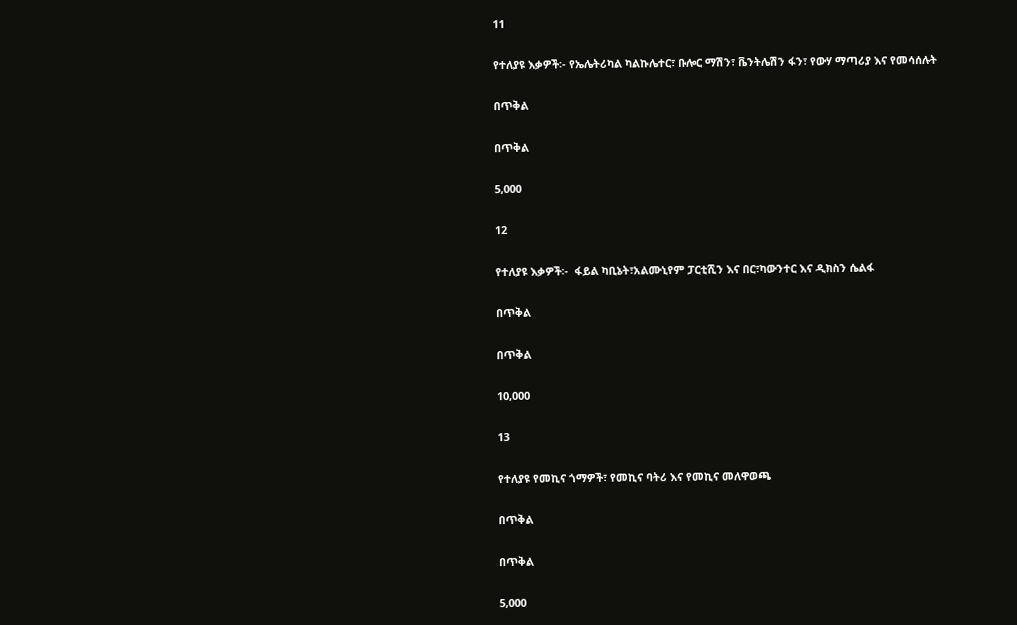11

የተለያዩ እቃዎች፡- የኤሌትሪካል ካልኩሌተር፣ ቡሎር ማሽን፣ ቬንትሌሽን ፋን፣ የውሃ ማጣሪያ እና የመሳሰሉት

በጥቅል

በጥቅል

5,000

12

የተለያዩ እቃዎች፡-  ፋይል ካቢኔት፣አልሙኒየም ፓርቲሺን እና በር፣ካውንተር እና ዲክስን ሴልፋ

በጥቅል

በጥቅል

10,000

13

የተለያዩ የመኪና ጎማዎች፣ የመኪና ባትሪ እና የመኪና መለዋወጫ

በጥቅል

በጥቅል

5,000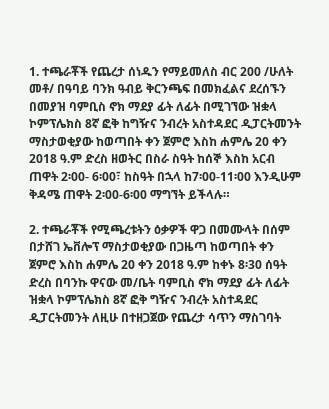1. ተጫራቾች የጨረታ ሰነዱን የማይመለስ ብር 200 /ሁለት መቶ/ በዓባይ ባንክ ዓብይ ቅርንጫፍ በመክፈልና ደረሰኙን በመያዝ ባምቢስ ኖክ ማደያ ፊት ለፊት በሚገኘው ዝቋላ ኮምፕሌክስ 8ኛ ፎቅ ከግዥና ንብረት አስተዳደር ዲፓርትመንት ማስታወቂያው ከወጣበት ቀን ጀምሮ እስከ ሐምሌ 20 ቀን 2018 ዓ.ም ድረስ ዘወትር በስራ ስዓት ከሰኞ እስከ አርብ ጠዋት 2፡00- 6፡00፣ ከስዓት በኋላ ከ7፡00-11፡00 እንዲሁም ቅዳሜ ጠዋት 2፡00-6፡00 ማግኘት ይችላሉ።

2. ተጫራቾች የሚጫረቱትን ዕቃዎች ዋጋ በመሙላት በሰም በታሸገ ኤቨሎፕ ማስታወቂያው በጋዜጣ ከወጣበት ቀን ጀምሮ እስከ ሐምሌ 20 ቀን 2018 ዓ.ም ከቀኑ 8፡30 ሰዓት ድረስ በባንኩ ዋናው መ/ቤት ባምቢስ ኖክ ማደያ ፊት ለፊት ዝቋላ ኮምፕሌክስ 8ኛ ፎቅ ግዥና ንብረት አስተዳደር ዲፓርትመንት ለዚሁ በተዘጋጀው የጨረታ ሳጥን ማስገባት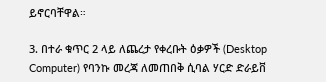ይኖርባቸዋል።

3. በተራ ቁጥር 2 ላይ ለጨረታ የቀረቡት ዕቃዎች (Desktop Computer) የባንኩ መረጃ ለመጠበቅ ሲባል ሃርድ ድራይቨ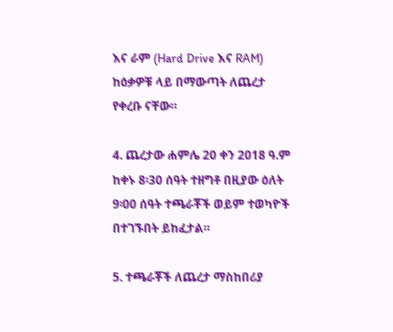እና ራም (Hard Drive እና RAM) ከዕቃዎቹ ላይ በማውጣት ለጨረታ የቀረቡ ናቸው።

4. ጨረታው ሐምሌ 20 ቀን 2018 ዓ.ም ከቀኑ 8፡30 ሰዓት ተዘግቶ በዚያው ዕለት 9፡00 ሰዓት ተጫራቾች ወይም ተወካዮች በተገኙበት ይከፈታል።

5. ተጫራቾች ለጨረታ ማስከበሪያ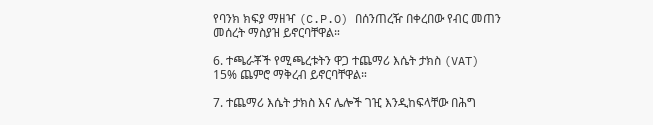የባንክ ክፍያ ማዘዣ (C.P.O) በሰንጠረዥ በቀረበው የብር መጠን መሰረት ማስያዝ ይኖርባቸዋል።

6. ተጫራቾች የሚጫረቱትን ዋጋ ተጨማሪ እሴት ታክስ (VAT) 15% ጨምሮ ማቅረብ ይኖርባቸዋል።

7. ተጨማሪ እሴት ታክስ እና ሌሎች ገዢ እንዲከፍላቸው በሕግ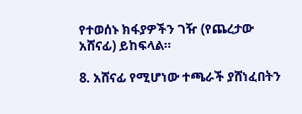የተወሰኑ ክፋያዎችን ገዥ (የጨረታው አሸናፊ) ይከፍላል።

8. አሸናፊ የሚሆነው ተጫራች ያሸነፈበትን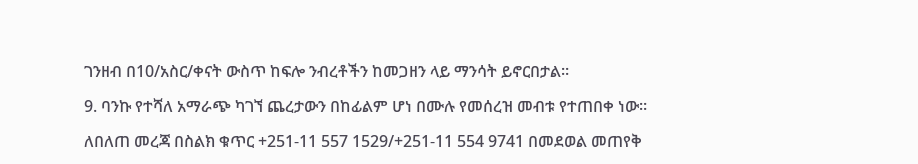ገንዘብ በ10/አስር/ቀናት ውስጥ ከፍሎ ንብረቶችን ከመጋዘን ላይ ማንሳት ይኖርበታል።

9. ባንኩ የተሻለ አማራጭ ካገኘ ጨረታውን በከፊልም ሆነ በሙሉ የመሰረዝ መብቱ የተጠበቀ ነው።

ለበለጠ መረጃ በስልክ ቁጥር +251-11 557 1529/+251-11 554 9741 በመደወል መጠየቅ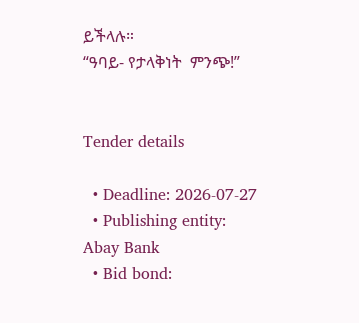ይችላሉ።
“ዓባይ- የታላቅነት  ምንጭ!”


Tender details

  • Deadline: 2026-07-27
  • Publishing entity: Abay Bank
  • Bid bond: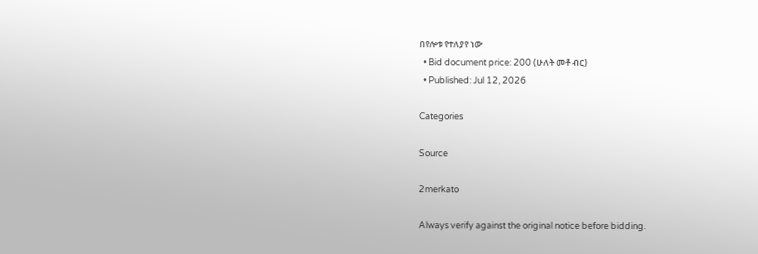በየሎቱ የተለያየ ነው
  • Bid document price: 200 (ሁለት መቶ ብር)
  • Published: Jul 12, 2026

Categories

Source

2merkato

Always verify against the original notice before bidding.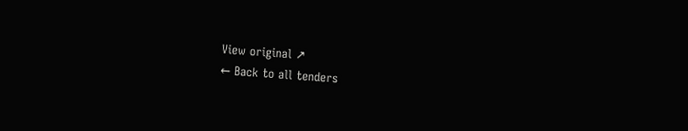View original ↗
← Back to all tenders